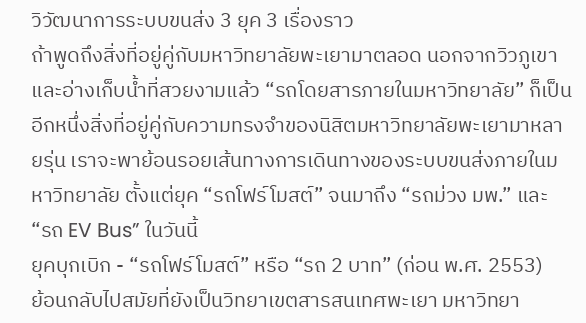วิวัฒนาการระบบขนส่ง 3 ยุค 3 เรื่องราว
ถ้าพูดถึงสิ่งที่อยู่คู่กับมหาวิทยาลัยพะเยามาตลอด นอกจากวิวภูเขาและอ่างเก็บน้ำที่สวยงามแล้ว “รถโดยสารภายในมหาวิทยาลัย” ก็เป็นอีกหนึ่งสิ่งที่อยู่คู่กับความทรงจำของนิสิตมหาวิทยาลัยพะเยามาหลายรุ่น เราจะพาย้อนรอยเส้นทางการเดินทางของระบบขนส่งภายในมหาวิทยาลัย ตั้งแต่ยุค “รถโฟร์โมสต์” จนมาถึง “รถม่วง มพ.” และ “รถ EV Bus” ในวันนี้
ยุคบุกเบิก - “รถโฟร์โมสต์” หรือ “รถ 2 บาท” (ก่อน พ.ศ. 2553)
ย้อนกลับไปสมัยที่ยังเป็นวิทยาเขตสารสนเทศพะเยา มหาวิทยา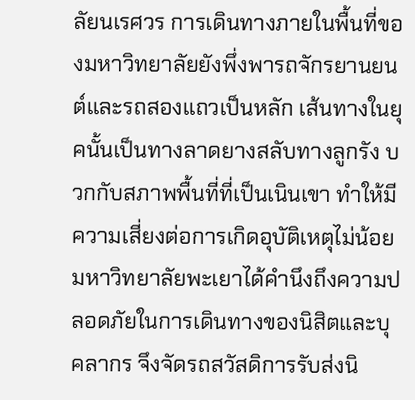ลัยนเรศวร การเดินทางภายในพื้นที่ของมหาวิทยาลัยยังพึ่งพารถจักรยานยนต์และรถสองแถวเป็นหลัก เส้นทางในยุคนั้นเป็นทางลาดยางสลับทางลูกรัง บวกกับสภาพพื้นที่ที่เป็นเนินเขา ทำให้มีความเสี่ยงต่อการเกิดอุบัติเหตุไม่น้อย
มหาวิทยาลัยพะเยาได้คำนึงถึงความปลอดภัยในการเดินทางของนิสิตและบุคลากร จึงจัดรถสวัสดิการรับส่งนิ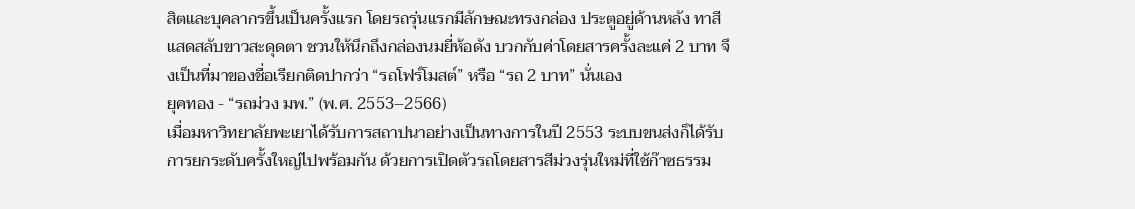สิตและบุคลากรขึ้นเป็นครั้งแรก โดยรถรุ่นแรกมีลักษณะทรงกล่อง ประตูอยู่ด้านหลัง ทาสีแสดสลับขาวสะดุดตา ชวนให้นึกถึงกล่องนมยี่ห้อดัง บวกกับค่าโดยสารครั้งละแค่ 2 บาท จึงเป็นที่มาของชื่อเรียกติดปากว่า “รถโฟร์โมสต์” หรือ “รถ 2 บาท” นั่นเอง
ยุคทอง - “รถม่วง มพ.” (พ.ศ. 2553–2566)
เมื่อมหาวิทยาลัยพะเยาได้รับการสถาปนาอย่างเป็นทางการในปี 2553 ระบบขนส่งก็ได้รับการยกระดับครั้งใหญ่ไปพร้อมกัน ด้วยการเปิดตัวรถโดยสารสีม่วงรุ่นใหม่ที่ใช้ก๊าซธรรม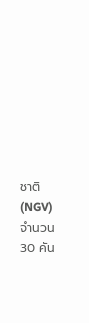ชาติ (NGV) จำนวน 30 คัน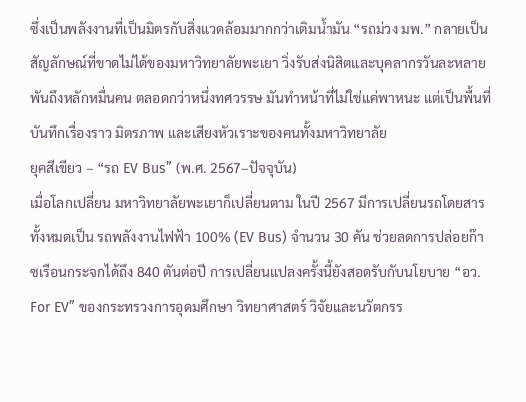ซึ่งเป็นพลังงานที่เป็นมิตรกับสิ่งแวดล้อมมากกว่าเติมน้ำมัน “รถม่วง มพ.” กลายเป็นสัญลักษณ์ที่ขาดไม่ได้ของมหาวิทยาลัยพะเยา วิ่งรับส่งนิสิตและบุคลากรวันละหลายพันถึงหลักหมื่นคน ตลอดกว่าหนึ่งทศวรรษ มันทำหน้าที่ไม่ใช่แค่พาหนะ แต่เป็นพื้นที่บันทึกเรื่องราว มิตรภาพ และเสียงหัวเราะของคนทั้งมหาวิทยาลัย
ยุคสีเขียว – “รถ EV Bus” (พ.ศ. 2567–ปัจจุบัน)
เมื่อโลกเปลี่ยน มหาวิทยาลัยพะเยาก็เปลี่ยนตาม ในปี 2567 มีการเปลี่ยนรถโดยสารทั้งหมดเป็น รถพลังงานไฟฟ้า 100% (EV Bus) จำนวน 30 คัน ช่วยลดการปล่อยก๊าซเรือนกระจกได้ถึง 840 ตันต่อปี การเปลี่ยนแปลงครั้งนี้ยังสอดรับกับนโยบาย “อว. For EV” ของกระทรวงการอุดมศึกษา วิทยาศาสตร์ วิจัยและนวัตกรร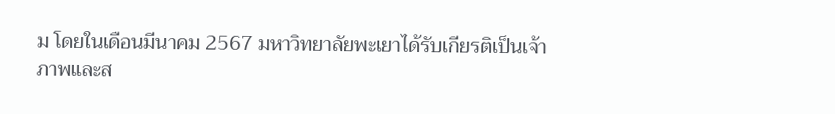ม โดยในเดือนมีนาคม 2567 มหาวิทยาลัยพะเยาได้รับเกียรติเป็นเจ้าภาพและส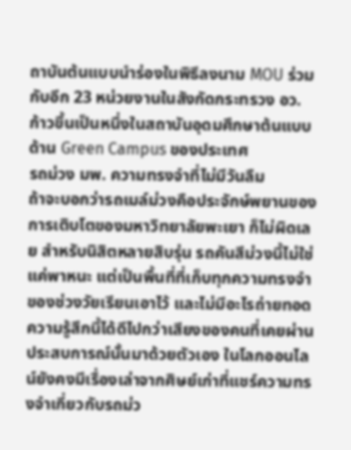ถาบันต้นแบบนำร่องในพิธีลงนาม MOU ร่วมกับอีก 23 หน่วยงานในสังกัดกระทรวง อว. ก้าวขึ้นเป็นหนึ่งในสถาบันอุดมศึกษาต้นแบบด้าน Green Campus ของประเทศ
รถม่วง มพ. ความทรงจำที่ไม่มีวันลืม
ถ้าจะบอกว่ารถเมล์ม่วงคือประจักษ์พยานของการเติบโตของมหาวิทยาลัยพะเยา ก็ไม่ผิดเลย สำหรับนิสิตหลายสิบรุ่น รถคันสีม่วงนี้ไม่ใช่แค่พาหนะ แต่เป็นพื้นที่ที่เก็บทุกความทรงจำของช่วงวัยเรียนเอาไว้ และไม่มีอะไรถ่ายทอดความรู้สึกนี้ได้ดีไปกว่าเสียงของคนที่เคยผ่านประสบการณ์นั้นมาด้วยตัวเอง ในโลกออนไลน์ยังคงมีเรื่องเล่าจากศิษย์เก่าที่แชร์ความทรงจำเกี่ยวกับรถม่ว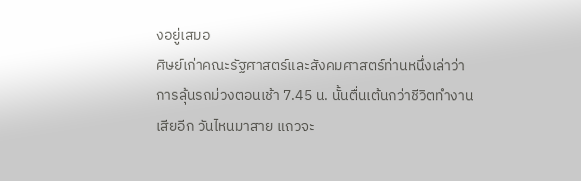งอยู่เสมอ
ศิษย์เก่าคณะรัฐศาสตร์และสังคมศาสตร์ท่านหนึ่งเล่าว่า การลุ้นรถม่วงตอนเช้า 7.45 น. นั้นตื่นเต้นกว่าชีวิตทำงานเสียอีก วันไหนมาสาย แถวจะ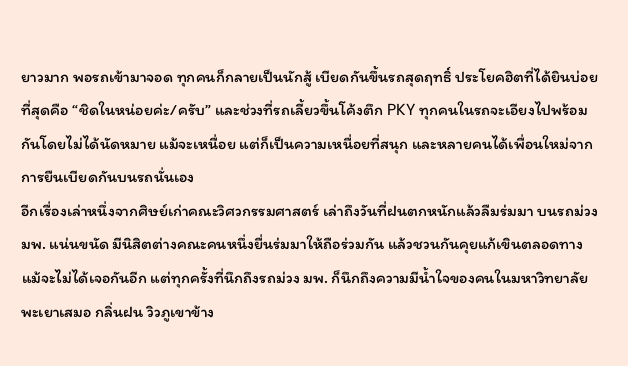ยาวมาก พอรถเข้ามาจอด ทุกคนก็กลายเป็นนักสู้ เบียดกันขึ้นรถสุดฤทธิ์ ประโยคฮิตที่ได้ยินบ่อยที่สุดคือ “ชิดในหน่อยค่ะ/ครับ” และช่วงที่รถเลี้ยวขึ้นโค้งตึก PKY ทุกคนในรถจะเอียงไปพร้อมกันโดยไม่ได้นัดหมาย แม้จะเหนื่อย แต่ก็เป็นความเหนื่อยที่สนุก และหลายคนได้เพื่อนใหม่จากการยืนเบียดกันบนรถนั่นเอง
อีกเรื่องเล่าหนึ่งจากศิษย์เก่าคณะวิศวกรรมศาสตร์ เล่าถึงวันที่ฝนตกหนักแล้วลืมร่มมา บนรถม่วง มพ. แน่นขนัด มีนิสิตต่างคณะคนหนึ่งยื่นร่มมาให้ถือร่วมกัน แล้วชวนกันคุยแก้เขินตลอดทาง แม้จะไม่ได้เจอกันอีก แต่ทุกครั้งที่นึกถึงรถม่วง มพ. ก็นึกถึงความมีน้ำใจของคนในมหาวิทยาลัยพะเยาเสมอ กลิ่นฝน วิวภูเขาข้าง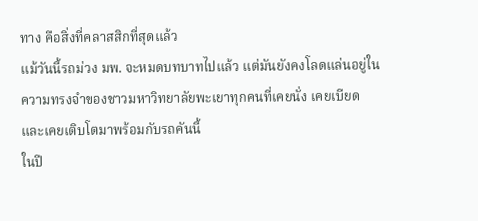ทาง คือสิ่งที่คลาสสิกที่สุดแล้ว
แม้วันนี้รถม่วง มพ. จะหมดบทบาทไปแล้ว แต่มันยังคงโลดแล่นอยู่ในความทรงจำของชาวมหาวิทยาลัยพะเยาทุกคนที่เคยนั่ง เคยเบียด และเคยเติบโตมาพร้อมกับรถคันนี้
ในปี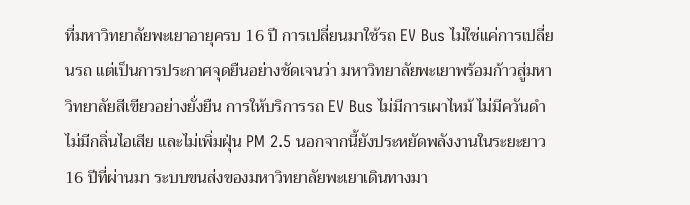ที่มหาวิทยาลัยพะเยาอายุครบ 16 ปี การเปลี่ยนมาใช้รถ EV Bus ไม่ใช่แค่การเปลี่ยนรถ แต่เป็นการประกาศจุดยืนอย่างชัดเจนว่า มหาวิทยาลัยพะเยาพร้อมก้าวสู่มหาวิทยาลัยสีเขียวอย่างยั่งยืน การให้บริการรถ EV Bus ไม่มีการเผาไหม้ ไม่มีควันดำ ไม่มีกลิ่นไอเสีย และไม่เพิ่มฝุ่น PM 2.5 นอกจากนี้ยังประหยัดพลังงานในระยะยาว
16 ปีที่ผ่านมา ระบบขนส่งของมหาวิทยาลัยพะเยาเดินทางมา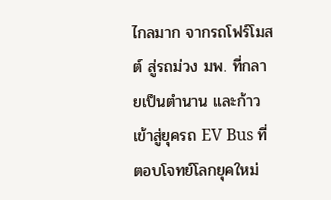ไกลมาก จากรถโฟร์โมสต์ สู่รถม่วง มพ. ที่กลายเป็นตำนาน และก้าวเข้าสู่ยุครถ EV Bus ที่ตอบโจทย์โลกยุคใหม่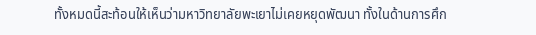ทั้งหมดนี้สะท้อนให้เห็นว่ามหาวิทยาลัยพะเยาไม่เคยหยุดพัฒนา ทั้งในด้านการศึก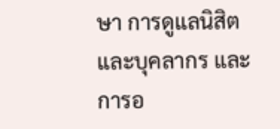ษา การดูแลนิสิตและบุคลากร และการอ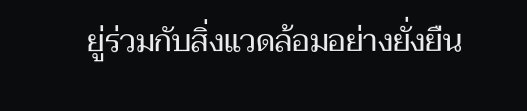ยู่ร่วมกับสิ่งแวดล้อมอย่างยั่งยืน